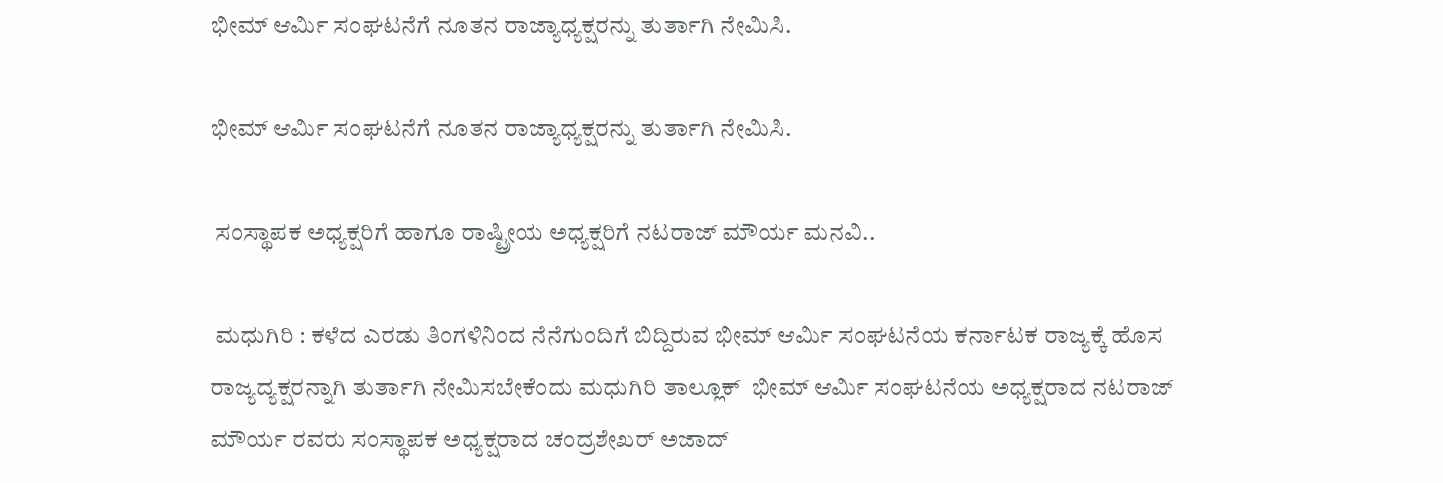ಭೀಮ್ ಆರ್ಮಿ ಸಂಘಟನೆಗೆ ನೂತನ ರಾಜ್ಯಾಧ್ಯಕ್ಷರನ್ನು ತುರ್ತಾಗಿ ನೇಮಿಸಿ.

ಭೀಮ್ ಆರ್ಮಿ ಸಂಘಟನೆಗೆ ನೂತನ ರಾಜ್ಯಾಧ್ಯಕ್ಷರನ್ನು ತುರ್ತಾಗಿ ನೇಮಿಸಿ.

 ಸಂಸ್ಥಾಪಕ ಅಧ್ಯಕ್ಷರಿಗೆ ಹಾಗೂ ರಾಷ್ಟ್ರೀಯ ಅಧ್ಯಕ್ಷರಿಗೆ ನಟರಾಜ್ ಮೌರ್ಯ ಮನವಿ..

 ಮಧುಗಿರಿ : ಕಳೆದ ಎರಡು ತಿಂಗಳಿನಿಂದ ನೆನೆಗುಂದಿಗೆ ಬಿದ್ದಿರುವ ಭೀಮ್ ಆರ್ಮಿ ಸಂಘಟನೆಯ ಕರ್ನಾಟಕ ರಾಜ್ಯಕ್ಕೆ ಹೊಸ ರಾಜ್ಯದ್ಯಕ್ಷರನ್ನಾಗಿ ತುರ್ತಾಗಿ ನೇಮಿಸಬೇಕೆಂದು ಮಧುಗಿರಿ ತಾಲ್ಲೂಕ್  ಭೀಮ್ ಆರ್ಮಿ ಸಂಘಟನೆಯ ಅಧ್ಯಕ್ಷರಾದ ನಟರಾಜ್ ಮೌರ್ಯ ರವರು ಸಂಸ್ಥಾಪಕ ಅಧ್ಯಕ್ಷರಾದ ಚಂದ್ರಶೇಖರ್ ಅಜಾದ್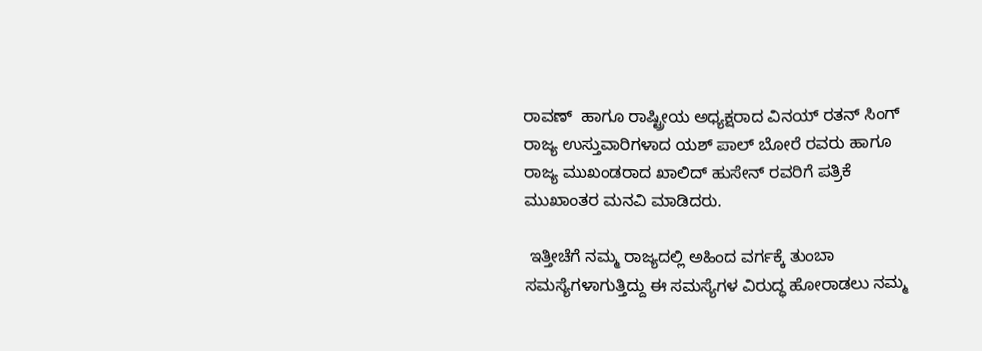ರಾವಣ್  ಹಾಗೂ ರಾಷ್ಟ್ರೀಯ ಅಧ್ಯಕ್ಷರಾದ ವಿನಯ್ ರತನ್ ಸಿಂಗ್ ರಾಜ್ಯ ಉಸ್ತುವಾರಿಗಳಾದ ಯಶ್ ಪಾಲ್ ಬೋರೆ ರವರು ಹಾಗೂ ರಾಜ್ಯ ಮುಖಂಡರಾದ ಖಾಲಿದ್ ಹುಸೇನ್ ರವರಿಗೆ ಪತ್ರಿಕೆ ಮುಖಾಂತರ ಮನವಿ ಮಾಡಿದರು.

 ಇತ್ತೀಚೆಗೆ ನಮ್ಮ ರಾಜ್ಯದಲ್ಲಿ ಅಹಿಂದ ವರ್ಗಕ್ಕೆ ತುಂಬಾ ಸಮಸ್ಯೆಗಳಾಗುತ್ತಿದ್ದು ಈ ಸಮಸ್ಯೆಗಳ ವಿರುದ್ಧ ಹೋರಾಡಲು ನಮ್ಮ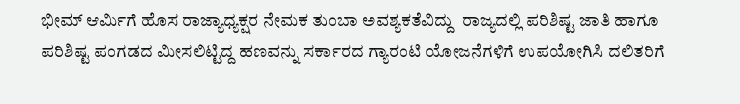ಭೀಮ್ ಆರ್ಮಿಗೆ ಹೊಸ ರಾಜ್ಯಾಧ್ಯಕ್ಷರ ನೇಮಕ ತುಂಬಾ ಅವಶ್ಯಕತೆವಿದ್ದು  ರಾಜ್ಯದಲ್ಲಿ ಪರಿಶಿಷ್ಟ ಜಾತಿ ಹಾಗೂ ಪರಿಶಿಷ್ಟ ಪಂಗಡದ ಮೀಸಲಿಟ್ಟಿದ್ದ ಹಣವನ್ನು ಸರ್ಕಾರದ ಗ್ಯಾರಂಟಿ ಯೋಜನೆಗಳಿಗೆ ಉಪಯೋಗಿಸಿ ದಲಿತರಿಗೆ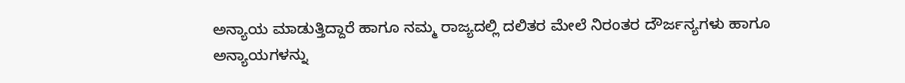ಅನ್ಯಾಯ ಮಾಡುತ್ತಿದ್ದಾರೆ ಹಾಗೂ ನಮ್ಮ ರಾಜ್ಯದಲ್ಲಿ ದಲಿತರ ಮೇಲೆ ನಿರಂತರ ದೌರ್ಜನ್ಯಗಳು ಹಾಗೂ ಅನ್ಯಾಯಗಳನ್ನು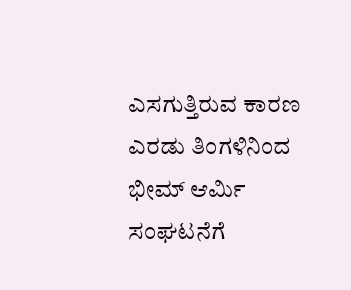ಎಸಗುತ್ತಿರುವ ಕಾರಣ ಎರಡು ತಿಂಗಳಿನಿಂದ ಭೀಮ್ ಆರ್ಮಿ ಸಂಘಟನೆಗೆ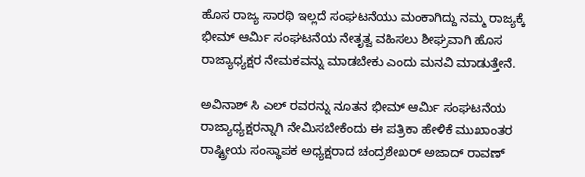ಹೊಸ ರಾಜ್ಯ ಸಾರಥಿ ಇಲ್ಲದೆ ಸಂಘಟನೆಯು ಮಂಕಾಗಿದ್ದು ನಮ್ಮ ರಾಜ್ಯಕ್ಕೆ ಭೀಮ್ ಆರ್ಮಿ ಸಂಘಟನೆಯ ನೇತೃತ್ವ ವಹಿಸಲು ಶೀಘ್ರವಾಗಿ ಹೊಸ ರಾಜ್ಯಾಧ್ಯಕ್ಷರ ನೇಮಕವನ್ನು ಮಾಡಬೇಕು ಎಂದು ಮನವಿ ಮಾಡುತ್ತೇನೆ.

ಅವಿನಾಶ್ ಸಿ ಎಲ್ ರವರನ್ನು ನೂತನ ಭೀಮ್ ಆರ್ಮಿ ಸಂಘಟನೆಯ ರಾಜ್ಯಾಧ್ಯಕ್ಷರನ್ನಾಗಿ ನೇಮಿಸಬೇಕೆಂದು ಈ ಪತ್ರಿಕಾ ಹೇಳಿಕೆ ಮುಖಾಂತರ ರಾಷ್ಟ್ರೀಯ ಸಂಸ್ಥಾಪಕ ಅಧ್ಯಕ್ಷರಾದ ಚಂದ್ರಶೇಖರ್ ಅಜಾದ್ ರಾವಣ್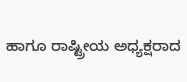ಹಾಗೂ ರಾಷ್ಟ್ರೀಯ ಅಧ್ಯಕ್ಷರಾದ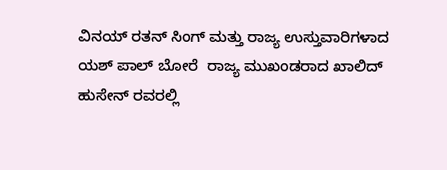ವಿನಯ್ ರತನ್ ಸಿಂಗ್ ಮತ್ತು ರಾಜ್ಯ ಉಸ್ತುವಾರಿಗಳಾದ ಯಶ್ ಪಾಲ್ ಬೋರೆ  ರಾಜ್ಯ ಮುಖಂಡರಾದ ಖಾಲಿದ್ ಹುಸೇನ್ ರವರಲ್ಲಿ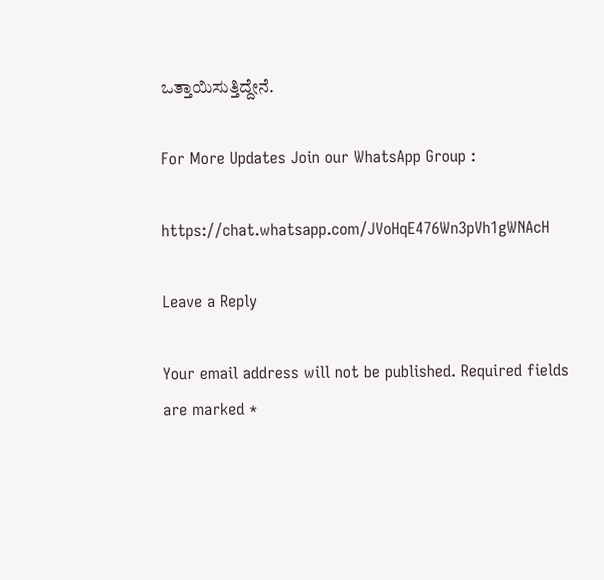ಒತ್ತಾಯಿಸುತ್ತಿದ್ದೇನೆ.

For More Updates Join our WhatsApp Group :

https://chat.whatsapp.com/JVoHqE476Wn3pVh1gWNAcH

Leave a Reply

Your email address will not be published. Required fields are marked *